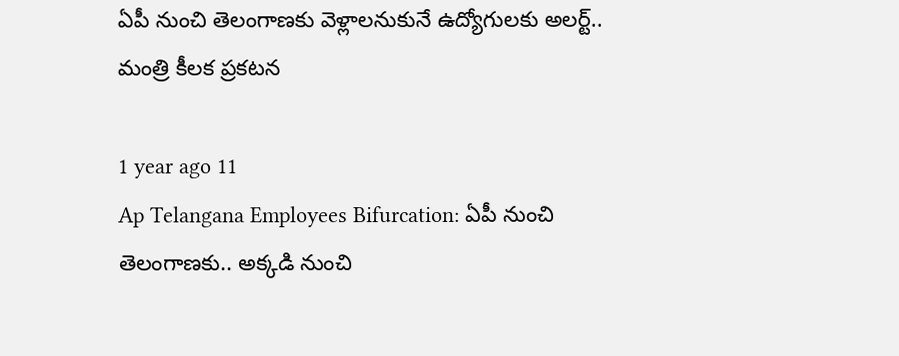ఏపీ నుంచి తెలంగాణకు వెళ్లాలనుకునే ఉద్యోగులకు అలర్ట్.. మంత్రి కీలక ప్రకటన

1 year ago 11
Ap Telangana Employees Bifurcation: ఏపీ నుంచి తెలంగాణకు.. అక్కడి నుంచి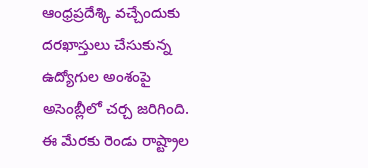ఆంధ్రప్రదేశ్కి వచ్చేందుకు దరఖాస్తులు చేసుకున్న ఉద్యోగుల అంశంపై అసెంబ్లీలో చర్చ జరిగింది. ఈ మేరకు రెండు రాష్ట్రాల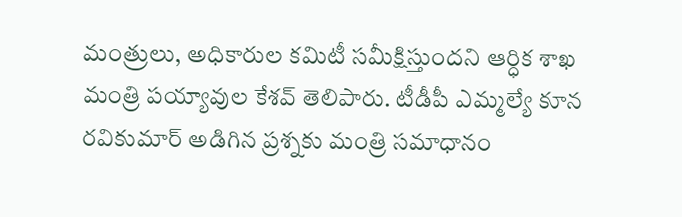మంత్రులు, అధికారుల కమిటీ సమీక్షిస్తుందని ఆర్ధిక శాఖ మంత్రి పయ్యావుల కేశవ్ తెలిపారు. టీడీపీ ఎమ్మల్యే కూన రవికుమార్ అడిగిన ప్రశ్నకు మంత్రి సమాధానం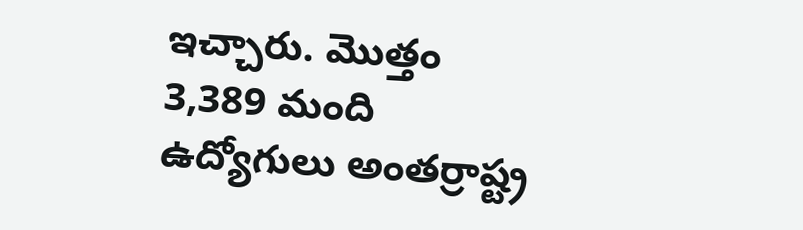ఇచ్చారు. మొత్తం 3,389 మంది ఉద్యోగులు అంతర్రాష్ట్ర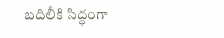బదిలీకి సిద్ధంగా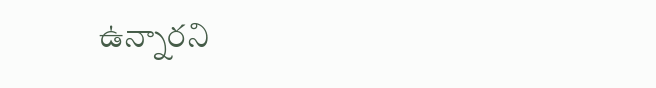ఉన్నారని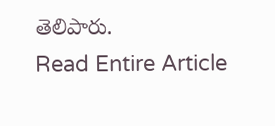తెలిపారు.
Read Entire Article